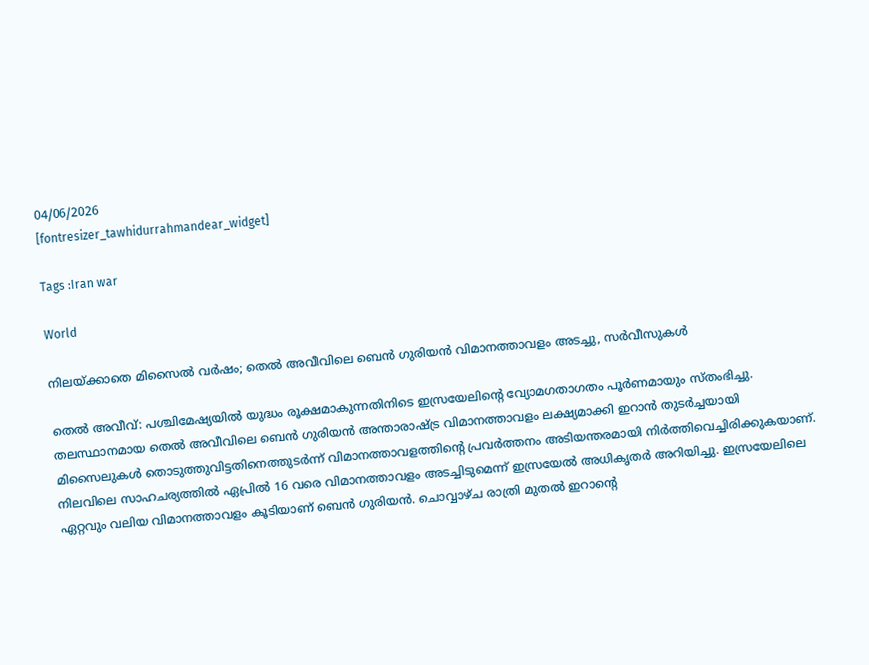04/06/2026
[fontresizer_tawhidurrahmandear_widget]

Tags :Iran war

World

നിലയ്ക്കാതെ മിസൈൽ വർഷം; തെൽ അവീവിലെ ബെൻ ഗുരിയൻ വിമാനത്താവളം അടച്ചു, സർവീസുകൾ

തെൽ അവീവ്: പശ്ചിമേഷ്യയിൽ യുദ്ധം രൂക്ഷമാകുന്നതിനിടെ ഇസ്രയേലിന്റെ വ്യോമഗതാഗതം പൂർണമായും സ്തംഭിച്ചു. തലസ്ഥാനമായ തെൽ അവീവിലെ ബെൻ ഗുരിയൻ അന്താരാഷ്ട്ര വിമാനത്താവളം ലക്ഷ്യമാക്കി ഇറാൻ തുടർച്ചയായി മിസൈലുകൾ തൊടുത്തുവിട്ടതിനെത്തുടർന്ന് വിമാനത്താവളത്തിന്റെ പ്രവർത്തനം അടിയന്തരമായി നിർത്തിവെച്ചിരിക്കുകയാണ്. നിലവിലെ സാഹചര്യത്തിൽ ഏപ്രിൽ 16 വരെ വിമാനത്താവളം അടച്ചിടുമെന്ന് ഇസ്രയേൽ അധികൃതർ അറിയിച്ചു. ഇസ്രയേലിലെ ഏറ്റവും വലിയ വിമാനത്താവളം കൂടിയാണ് ബെൻ ഗുരിയൻ. ചൊവ്വാഴ്ച രാത്രി മുതൽ ഇറാന്റെ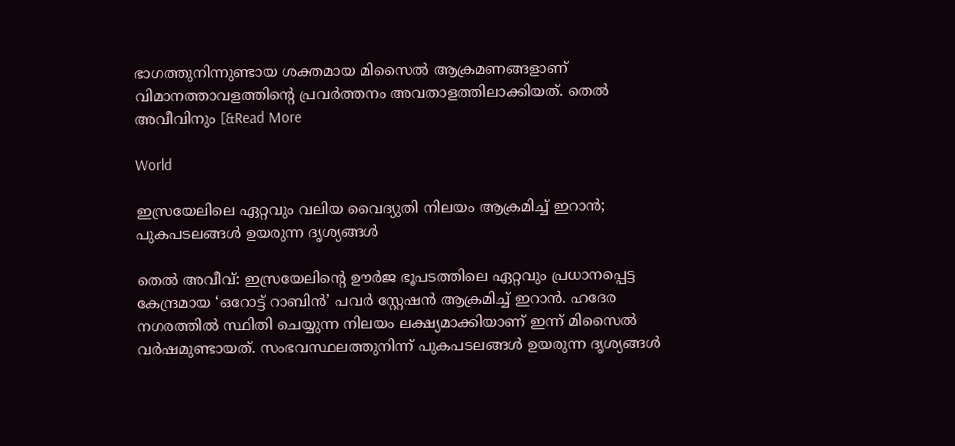ഭാഗത്തുനിന്നുണ്ടായ ശക്തമായ മിസൈൽ ആക്രമണങ്ങളാണ് വിമാനത്താവളത്തിന്റെ പ്രവർത്തനം അവതാളത്തിലാക്കിയത്. തെൽ അവീവിനും [&Read More

World

ഇസ്രയേലിലെ ഏറ്റവും വലിയ വൈദ്യുതി നിലയം ആക്രമിച്ച് ഇറാൻ; പുകപടലങ്ങൾ ഉയരുന്ന ദൃശ്യങ്ങൾ

തെൽ അവീവ്: ഇസ്രയേലിന്റെ ഊർജ ഭൂപടത്തിലെ ഏറ്റവും പ്രധാനപ്പെട്ട കേന്ദ്രമായ ‘ഒറോട്ട് റാബിൻ’ പവർ സ്റ്റേഷൻ ആക്രമിച്ച് ഇറാൻ. ഹദേര നഗരത്തിൽ സ്ഥിതി ചെയ്യുന്ന നിലയം ലക്ഷ്യമാക്കിയാണ് ഇന്ന് മിസൈൽ വർഷമുണ്ടായത്. സംഭവസ്ഥലത്തുനിന്ന് പുകപടലങ്ങൾ ഉയരുന്ന ദൃശ്യങ്ങൾ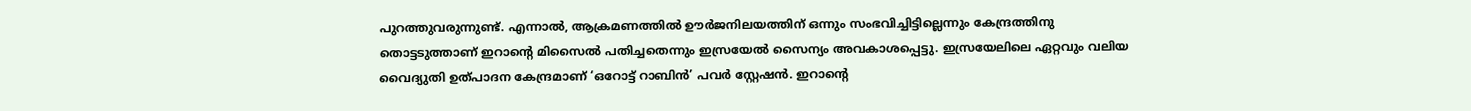പുറത്തുവരുന്നുണ്ട്. എന്നാൽ, ആക്രമണത്തിൽ ഊർജനിലയത്തിന് ഒന്നും സംഭവിച്ചിട്ടില്ലെന്നും കേന്ദ്രത്തിനു തൊട്ടടുത്താണ് ഇറാന്റെ മിസൈൽ പതിച്ചതെന്നും ഇസ്രയേൽ സൈന്യം അവകാശപ്പെട്ടു. ഇസ്രയേലിലെ ഏറ്റവും വലിയ വൈദ്യുതി ഉത്പാദന കേന്ദ്രമാണ് ‘ഒറോട്ട് റാബിൻ’ പവർ സ്റ്റേഷൻ. ഇറാന്റെ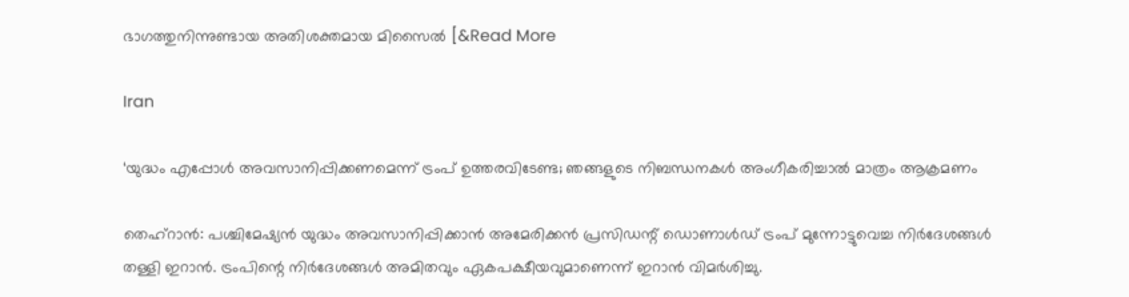ഭാഗത്തുനിന്നുണ്ടായ അതിശക്തമായ മിസൈൽ [&Read More

Iran

‘യുദ്ധം എപ്പോൾ അവസാനിപ്പിക്കണമെന്ന് ട്രംപ് ഉത്തരവിടേണ്ട; ഞങ്ങളുടെ നിബന്ധനകൾ അംഗീകരിച്ചാൽ മാത്രം ആക്രമണം

തെഹ്റാൻ: പശ്ചിമേഷ്യൻ യുദ്ധം അവസാനിപ്പിക്കാൻ അമേരിക്കൻ പ്രസിഡന്റ് ഡൊണാൾഡ് ട്രംപ് മുന്നോട്ടുവെച്ച നിർദേശങ്ങൾ തള്ളി ഇറാൻ. ട്രംപിന്റെ നിർദേശങ്ങൾ അമിതവും ഏകപക്ഷീയവുമാണെന്ന് ഇറാൻ വിമർശിച്ചു.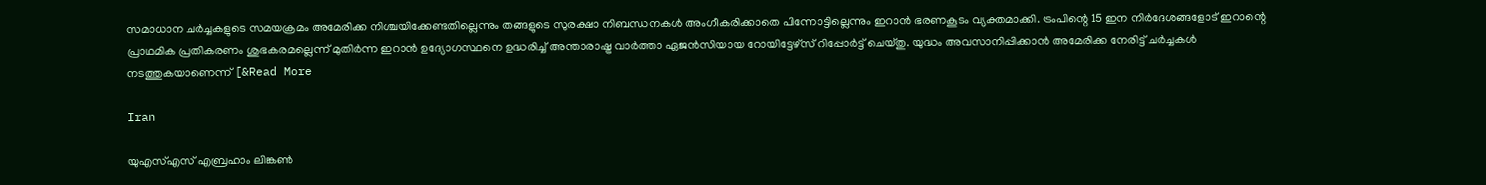സമാധാന ചർച്ചകളുടെ സമയക്രമം അമേരിക്ക നിശ്ചയിക്കേണ്ടതില്ലെന്നും തങ്ങളുടെ സുരക്ഷാ നിബന്ധനകൾ അംഗീകരിക്കാതെ പിന്നോട്ടില്ലെന്നും ഇറാൻ ഭരണകൂടം വ്യക്തമാക്കി. ട്രംപിന്റെ 15 ഇന നിർദേശങ്ങളോട് ഇറാന്റെ പ്രാഥമിക പ്രതികരണം ശുഭകരമല്ലെന്ന് മുതിർന്ന ഇറാൻ ഉദ്യോഗസ്ഥനെ ഉദ്ധരിച്ച് അന്താരാഷ്ട്ര വാർത്താ ഏജൻസിയായ റോയിട്ടേഴ്‌സ് റിപ്പോർട്ട് ചെയ്തു. യുദ്ധം അവസാനിപ്പിക്കാൻ അമേരിക്ക നേരിട്ട് ചർച്ചകൾ നടത്തുകയാണെന്ന് [&Read More

Iran

യുഎസ്എസ് എബ്രഹാം ലിങ്കൺ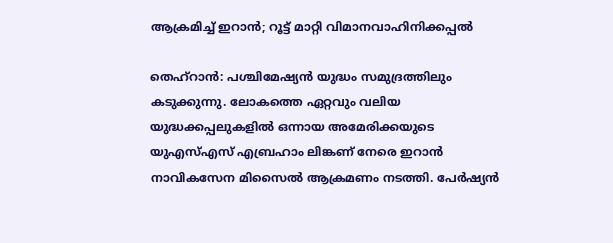ആക്രമിച്ച് ഇറാൻ; റൂട്ട് മാറ്റി വിമാനവാഹിനിക്കപ്പൽ

തെഹ്റാൻ: പശ്ചിമേഷ്യൻ യുദ്ധം സമുദ്രത്തിലും കടുക്കുന്നു. ലോകത്തെ ഏറ്റവും വലിയ യുദ്ധക്കപ്പലുകളിൽ ഒന്നായ അമേരിക്കയുടെ യുഎസ്എസ് എബ്രഹാം ലിങ്കണ് നേരെ ഇറാൻ നാവികസേന മിസൈൽ ആക്രമണം നടത്തി. പേർഷ്യൻ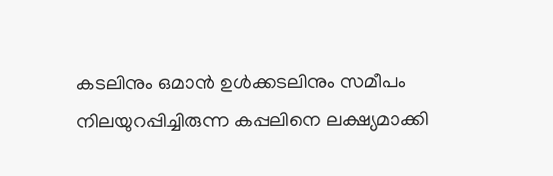കടലിനും ഒമാൻ ഉൾക്കടലിനും സമീപം നിലയുറപ്പിച്ചിരുന്ന കപ്പലിനെ ലക്ഷ്യമാക്കി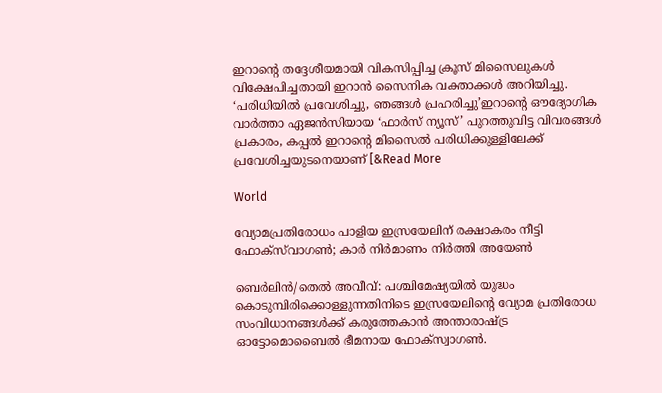ഇറാന്റെ തദ്ദേശീയമായി വികസിപ്പിച്ച ക്രൂസ് മിസൈലുകൾ വിക്ഷേപിച്ചതായി ഇറാൻ സൈനിക വക്താക്കൾ അറിയിച്ചു. ‘പരിധിയിൽ പ്രവേശിച്ചു, ഞങ്ങൾ പ്രഹരിച്ചു’ഇറാന്റെ ഔദ്യോഗിക വാർത്താ ഏജൻസിയായ ‘ഫാർസ് ന്യൂസ്’ പുറത്തുവിട്ട വിവരങ്ങൾ പ്രകാരം, കപ്പൽ ഇറാന്റെ മിസൈൽ പരിധിക്കുള്ളിലേക്ക് പ്രവേശിച്ചയുടനെയാണ് [&Read More

World

വ്യോമപ്രതിരോധം പാളിയ ഇസ്രയേലിന് രക്ഷാകരം നീട്ടി ഫോക്‌സ്‌വാഗൺ; കാർ നിർമാണം നിർത്തി അയേൺ

ബെർലിൻ/തെൽ അവീവ്: പശ്ചിമേഷ്യയിൽ യുദ്ധം കൊടുമ്പിരിക്കൊള്ളുന്നതിനിടെ ഇസ്രയേലിന്റെ വ്യോമ പ്രതിരോധ സംവിധാനങ്ങൾക്ക് കരുത്തേകാൻ അന്താരാഷ്ട്ര ഓട്ടോമൊബൈൽ ഭീമനായ ഫോക്സ്വാഗൺ.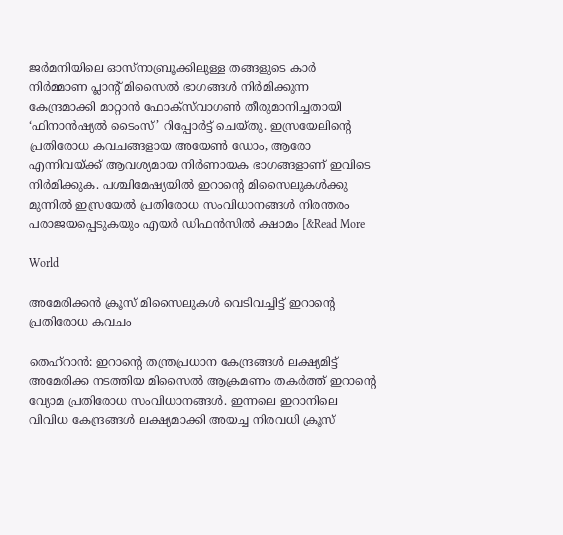ജർമനിയിലെ ഓസ്നാബ്രൂക്കിലുള്ള തങ്ങളുടെ കാർ നിർമ്മാണ പ്ലാന്റ് മിസൈൽ ഭാഗങ്ങൾ നിർമിക്കുന്ന കേന്ദ്രമാക്കി മാറ്റാൻ ഫോക്സ്‍വാഗണ്‍ തീരുമാനിച്ചതായി ‘ഫിനാൻഷ്യൽ ടൈംസ്’ റിപ്പോർട്ട് ചെയ്തു. ഇസ്രയേലിന്റെ പ്രതിരോധ കവചങ്ങളായ അയേൺ ഡോം, ആരോ എന്നിവയ്ക്ക് ആവശ്യമായ നിർണായക ഭാഗങ്ങളാണ് ഇവിടെ നിർമിക്കുക. പശ്ചിമേഷ്യയിൽ ഇറാന്റെ മിസൈലുകൾക്കു മുന്നിൽ ഇസ്രയേൽ പ്രതിരോധ സംവിധാനങ്ങൾ നിരന്തരം പരാജയപ്പെടുകയും എയർ ഡിഫൻസിൽ ക്ഷാമം [&Read More

World

അമേരിക്കൻ ക്രൂസ് മിസൈലുകൾ വെടിവച്ചിട്ട് ഇറാന്റെ പ്രതിരോധ കവചം

തെഹ്‌റാൻ: ഇറാന്റെ തന്ത്രപ്രധാന കേന്ദ്രങ്ങൾ ലക്ഷ്യമിട്ട് അമേരിക്ക നടത്തിയ മിസൈൽ ആക്രമണം തകർത്ത് ഇറാന്റെ വ്യോമ പ്രതിരോധ സംവിധാനങ്ങൾ. ഇന്നലെ ഇറാനിലെ വിവിധ കേന്ദ്രങ്ങൾ ലക്ഷ്യമാക്കി അയച്ച നിരവധി ക്രൂസ്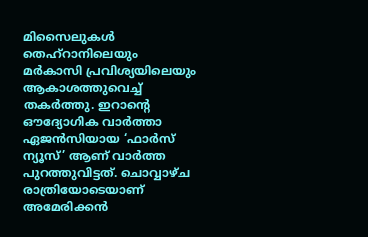മിസൈലുകൾ തെഹ്റാനിലെയും മർകാസി പ്രവിശ്യയിലെയും ആകാശത്തുവെച്ച് തകർത്തു. ഇറാന്റെ ഔദ്യോഗിക വാർത്താ ഏജൻസിയായ ‘ഫാർസ് ന്യൂസ്’ ആണ് വാർത്ത പുറത്തുവിട്ടത്. ചൊവ്വാഴ്ച രാത്രിയോടെയാണ് അമേരിക്കൻ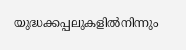യുദ്ധക്കപ്പലുകളിൽനിന്നും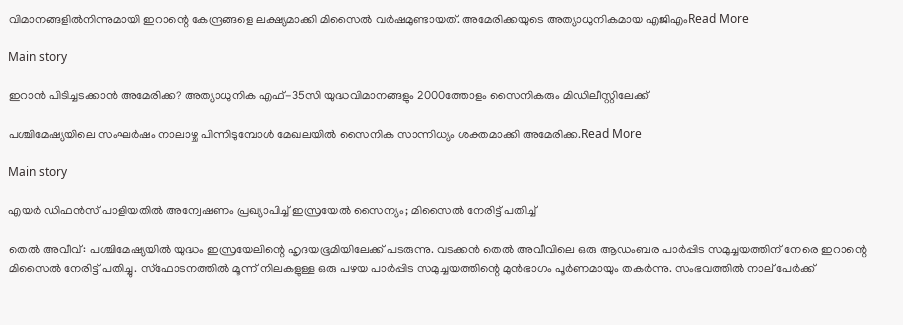വിമാനങ്ങളിൽനിന്നുമായി ഇറാന്റെ കേന്ദ്രങ്ങളെ ലക്ഷ്യമാക്കി മിസൈൽ വർഷമുണ്ടായത്. അമേരിക്കയുടെ അത്യാധുനികമായ എജിഎംRead More

Main story

ഇറാൻ പിടിച്ചടക്കാൻ അമേരിക്ക? അത്യാധുനിക എഫ്-35സി യുദ്ധവിമാനങ്ങളും 2000ത്തോളം സൈനികരും മിഡിലീസ്റ്റിലേക്ക്

പശ്ചിമേഷ്യയിലെ സംഘർഷം നാലാഴ്ച പിന്നിടുമ്പോൾ മേഖലയിൽ സൈനിക സാന്നിധ്യം ശക്തമാക്കി അമേരിക്ക.Read More

Main story

എയർ ഡിഫൻസ് പാളിയതിൽ അന്വേഷണം പ്രഖ്യാപിച്ച് ഇസ്രയേൽ സൈന്യം; മിസൈൽ നേരിട്ട് പതിച്ച്

തെല്‍ അവീവ്: പശ്ചിമേഷ്യയിൽ യുദ്ധം ഇസ്രയേലിന്റെ ഹൃദയഭൂമിയിലേക്ക് പടരുന്നു. വടക്കൻ തെൽ അവീവിലെ ഒരു ആഡംബര പാർപ്പിട സമുച്ചയത്തിന് നേരെ ഇറാന്റെ മിസൈൽ നേരിട്ട് പതിച്ചു. സ്‌ഫോടനത്തിൽ മൂന്ന് നിലകളുള്ള ഒരു പഴയ പാർപ്പിട സമുച്ചയത്തിന്റെ മുൻഭാഗം പൂർണമായും തകർന്നു. സംഭവത്തിൽ നാല് പേർക്ക്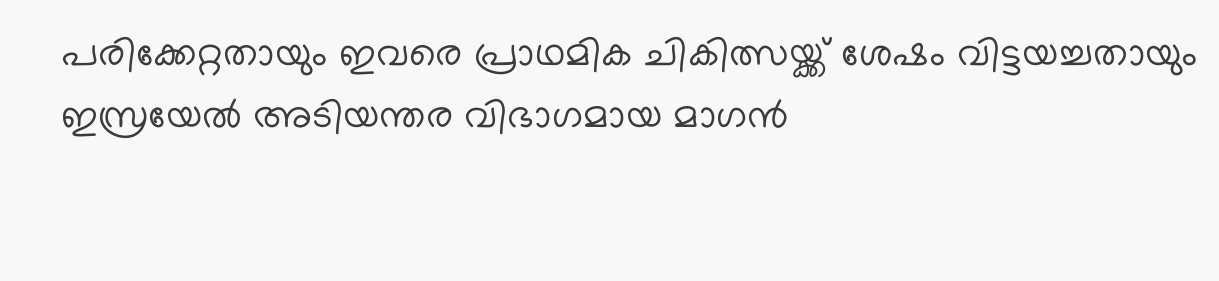പരിക്കേറ്റതായും ഇവരെ പ്രാഥമിക ചികിത്സയ്ക്ക് ശേഷം വിട്ടയച്ചതായും ഇസ്രയേൽ അടിയന്തര വിഭാഗമായ മാഗൻ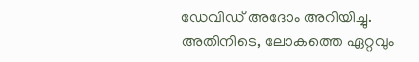ഡേവിഡ് അദോം അറിയിച്ചു. അതിനിടെ, ലോകത്തെ ഏറ്റവും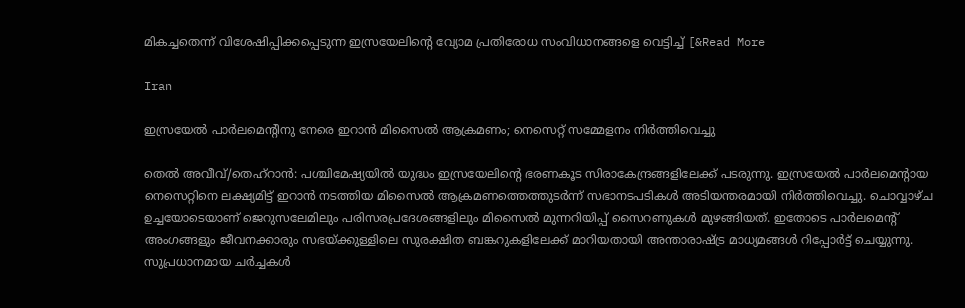മികച്ചതെന്ന് വിശേഷിപ്പിക്കപ്പെടുന്ന ഇസ്രയേലിന്റെ വ്യോമ പ്രതിരോധ സംവിധാനങ്ങളെ വെട്ടിച്ച് [&Read More

Iran

ഇസ്രയേൽ പാർലമെന്റിനു നേരെ ഇറാൻ മിസൈൽ ആക്രമണം; നെസെറ്റ് സമ്മേളനം നിർത്തിവെച്ചു

തെൽ അവീവ്/തെഹ്‌റാൻ: പശ്ചിമേഷ്യയിൽ യുദ്ധം ഇസ്രയേലിന്റെ ഭരണകൂട സിരാകേന്ദ്രങ്ങളിലേക്ക് പടരുന്നു. ഇസ്രയേൽ പാർലമെന്റായ നെസെറ്റിനെ ലക്ഷ്യമിട്ട് ഇറാൻ നടത്തിയ മിസൈൽ ആക്രമണത്തെത്തുടർന്ന് സഭാനടപടികൾ അടിയന്തരമായി നിർത്തിവെച്ചു. ചൊവ്വാഴ്ച ഉച്ചയോടെയാണ് ജെറുസലേമിലും പരിസരപ്രദേശങ്ങളിലും മിസൈൽ മുന്നറിയിപ്പ് സൈറണുകൾ മുഴങ്ങിയത്. ഇതോടെ പാർലമെന്റ് അംഗങ്ങളും ജീവനക്കാരും സഭയ്ക്കുള്ളിലെ സുരക്ഷിത ബങ്കറുകളിലേക്ക് മാറിയതായി അന്താരാഷ്ട്ര മാധ്യമങ്ങൾ റിപ്പോർട്ട് ചെയ്യുന്നു. സുപ്രധാനമായ ചർച്ചകൾ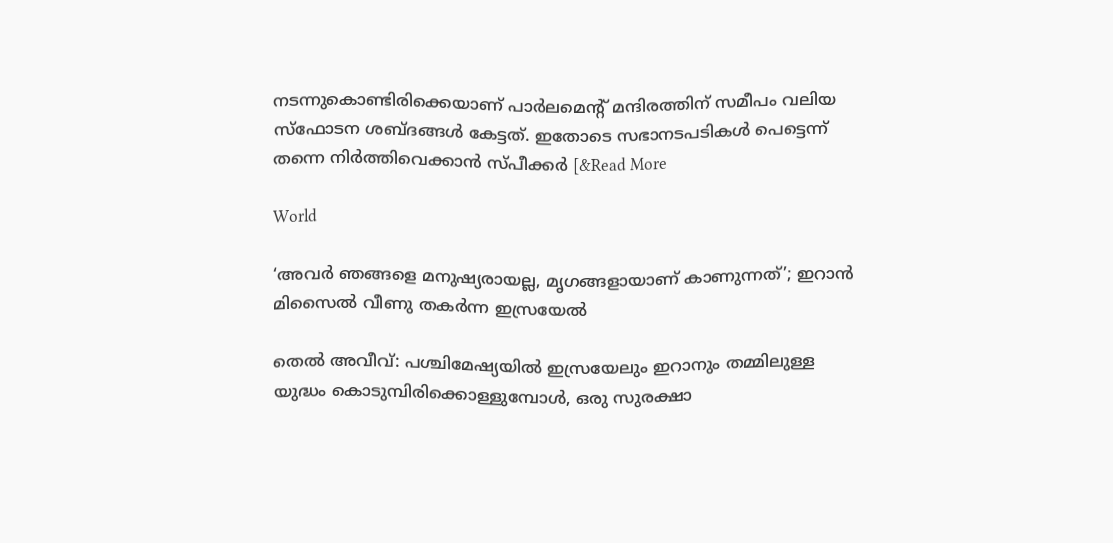നടന്നുകൊണ്ടിരിക്കെയാണ് പാർലമെന്റ് മന്ദിരത്തിന് സമീപം വലിയ സ്‌ഫോടന ശബ്ദങ്ങൾ കേട്ടത്. ഇതോടെ സഭാനടപടികൾ പെട്ടെന്ന് തന്നെ നിർത്തിവെക്കാൻ സ്പീക്കർ [&Read More

World

‘അവർ ഞങ്ങളെ മനുഷ്യരായല്ല, മൃഗങ്ങളായാണ് കാണുന്നത്’; ഇറാന്‍ മിസൈൽ വീണു തകർന്ന ഇസ്രയേൽ

തെൽ അവീവ്: പശ്ചിമേഷ്യയിൽ ഇസ്രയേലും ഇറാനും തമ്മിലുള്ള യുദ്ധം കൊടുമ്പിരിക്കൊള്ളുമ്പോൾ, ഒരു സുരക്ഷാ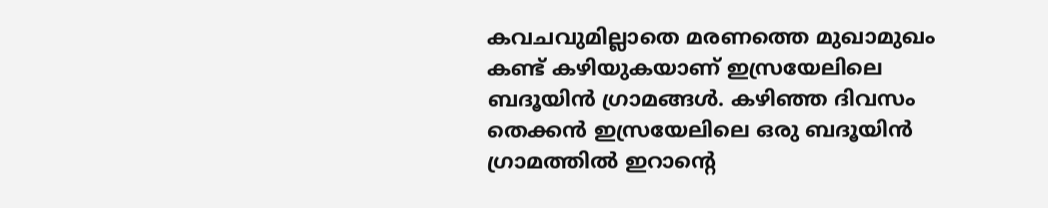കവചവുമില്ലാതെ മരണത്തെ മുഖാമുഖം കണ്ട് കഴിയുകയാണ് ഇസ്രയേലിലെ ബദൂയിൻ ഗ്രാമങ്ങൾ. കഴിഞ്ഞ ദിവസം തെക്കൻ ഇസ്രയേലിലെ ഒരു ബദൂയിൻ ഗ്രാമത്തിൽ ഇറാന്റെ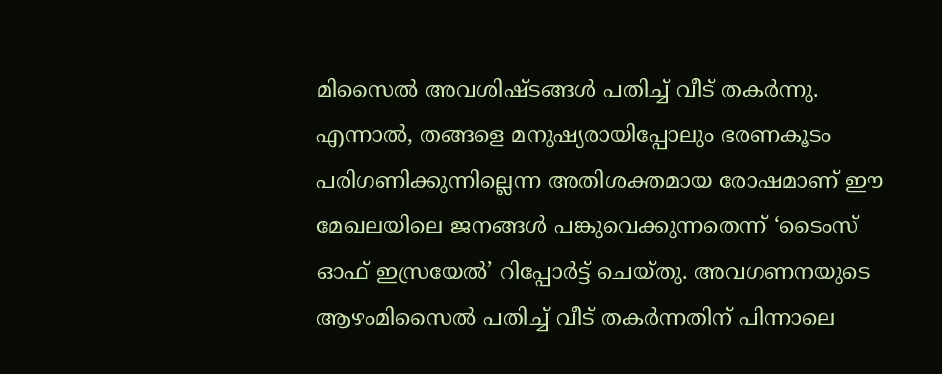മിസൈൽ അവശിഷ്ടങ്ങൾ പതിച്ച് വീട് തകർന്നു. എന്നാൽ, തങ്ങളെ മനുഷ്യരായിപ്പോലും ഭരണകൂടം പരിഗണിക്കുന്നില്ലെന്ന അതിശക്തമായ രോഷമാണ് ഈ മേഖലയിലെ ജനങ്ങൾ പങ്കുവെക്കുന്നതെന്ന് ‘ടൈംസ് ഓഫ് ഇസ്രയേൽ’ റിപ്പോർട്ട് ചെയ്തു. അവഗണനയുടെ ആഴംമിസൈൽ പതിച്ച് വീട് തകർന്നതിന് പിന്നാലെ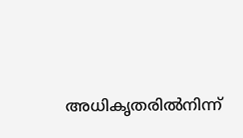അധികൃതരിൽനിന്ന്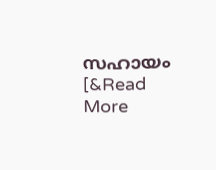സഹായം [&Read More